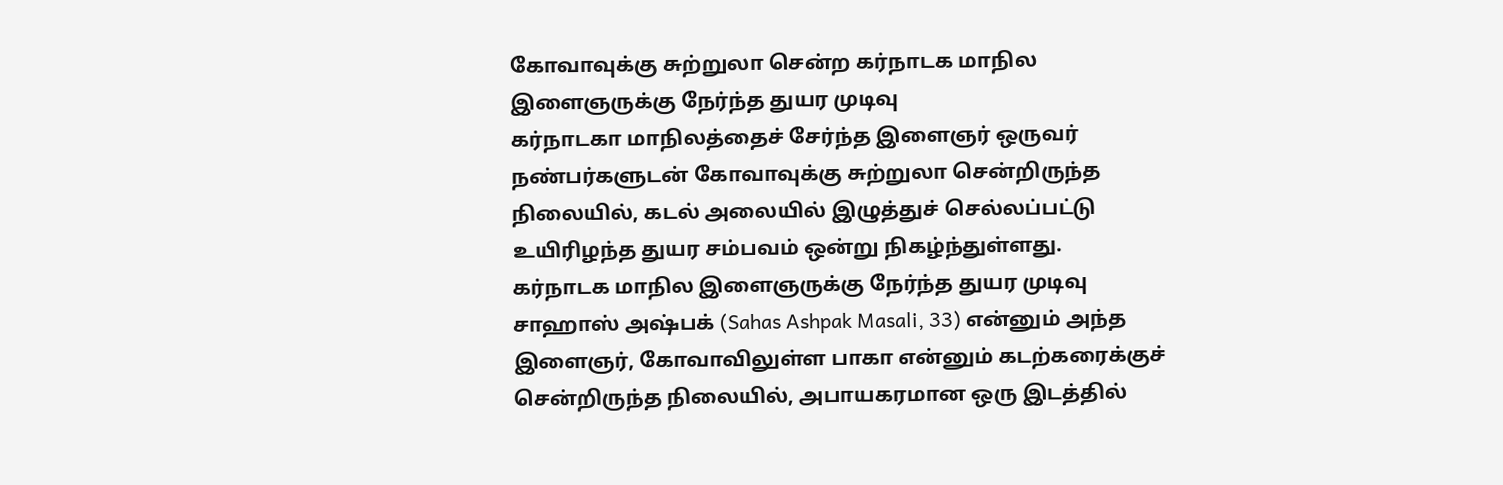கோவாவுக்கு சுற்றுலா சென்ற கர்நாடக மாநில இளைஞருக்கு நேர்ந்த துயர முடிவு
கர்நாடகா மாநிலத்தைச் சேர்ந்த இளைஞர் ஒருவர் நண்பர்களுடன் கோவாவுக்கு சுற்றுலா சென்றிருந்த நிலையில், கடல் அலையில் இழுத்துச் செல்லப்பட்டு உயிரிழந்த துயர சம்பவம் ஒன்று நிகழ்ந்துள்ளது.
கர்நாடக மாநில இளைஞருக்கு நேர்ந்த துயர முடிவு
சாஹாஸ் அஷ்பக் (Sahas Ashpak Masali, 33) என்னும் அந்த இளைஞர், கோவாவிலுள்ள பாகா என்னும் கடற்கரைக்குச் சென்றிருந்த நிலையில், அபாயகரமான ஒரு இடத்தில்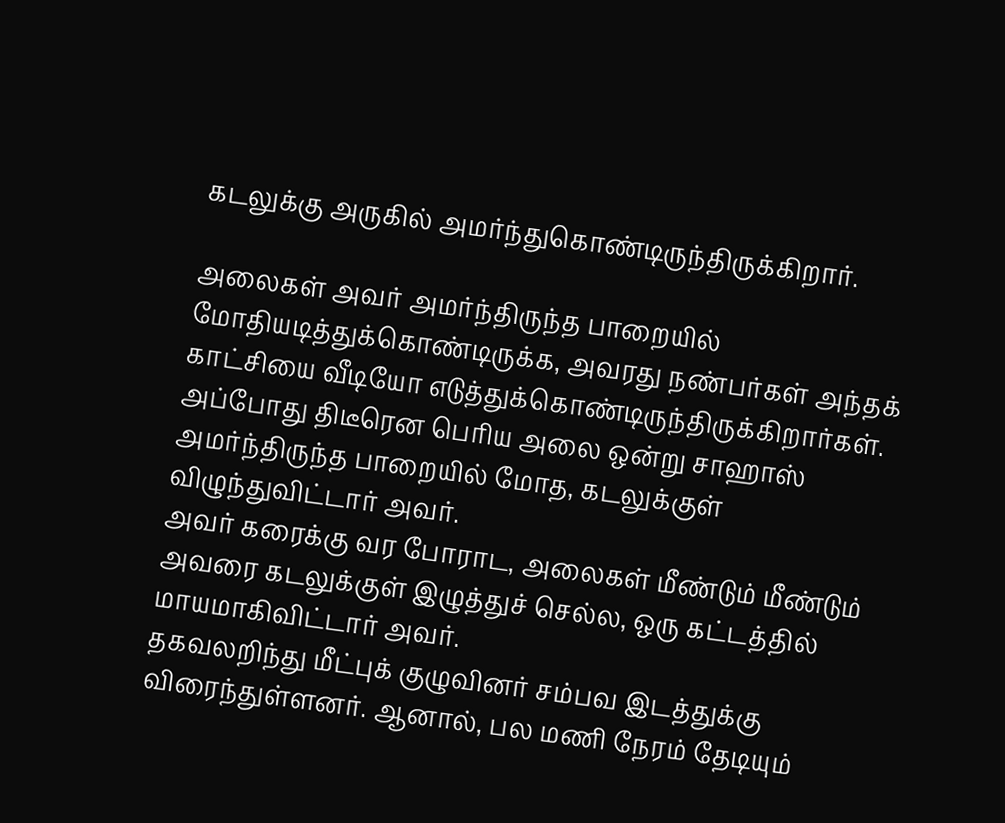கடலுக்கு அருகில் அமர்ந்துகொண்டிருந்திருக்கிறார்.

அலைகள் அவர் அமர்ந்திருந்த பாறையில் மோதியடித்துக்கொண்டிருக்க, அவரது நண்பர்கள் அந்தக் காட்சியை வீடியோ எடுத்துக்கொண்டிருந்திருக்கிறார்கள்.
அப்போது திடீரென பெரிய அலை ஒன்று சாஹாஸ் அமர்ந்திருந்த பாறையில் மோத, கடலுக்குள் விழுந்துவிட்டார் அவர்.
அவர் கரைக்கு வர போராட, அலைகள் மீண்டும் மீண்டும் அவரை கடலுக்குள் இழுத்துச் செல்ல, ஒரு கட்டத்தில் மாயமாகிவிட்டார் அவர்.
தகவலறிந்து மீட்புக் குழுவினர் சம்பவ இடத்துக்கு விரைந்துள்ளனர். ஆனால், பல மணி நேரம் தேடியும்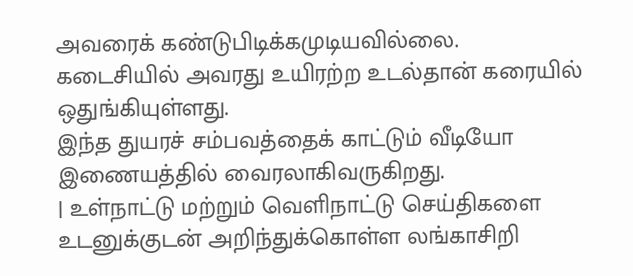அவரைக் கண்டுபிடிக்கமுடியவில்லை.
கடைசியில் அவரது உயிரற்ற உடல்தான் கரையில் ஒதுங்கியுள்ளது.
இந்த துயரச் சம்பவத்தைக் காட்டும் வீடியோ இணையத்தில் வைரலாகிவருகிறது.
| உள்நாட்டு மற்றும் வெளிநாட்டு செய்திகளை உடனுக்குடன் அறிந்துக்கொள்ள லங்காசிறி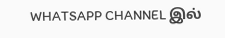WHATSAPP CHANNEL இல்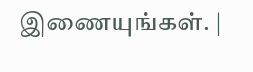இணையுங்கள். |